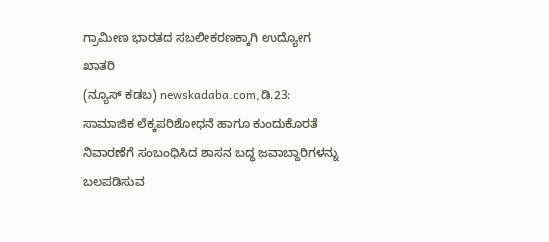ಗ್ರಾಮೀಣ ಭಾರತದ ಸಬಲೀಕರಣಕ್ಕಾಗಿ ಉದ್ಯೋಗ ಖಾತರಿ
(ನ್ಯೂಸ್ ಕಡಬ) newskadaba.com,ಡಿ.23: ಸಾಮಾಜಿಕ ಲೆಕ್ಕಪರಿಶೋಧನೆ ಹಾಗೂ ಕುಂದುಕೊರತೆ ನಿವಾರಣೆಗೆ ಸಂಬಂಧಿಸಿದ ಶಾಸನ ಬದ್ಧ ಜವಾಬ್ದಾರಿಗಳನ್ನು ಬಲಪಡಿಸುವ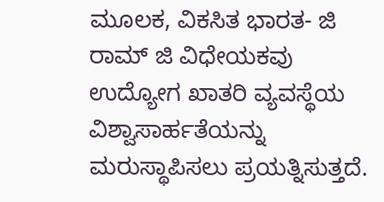ಮೂಲಕ, ವಿಕಸಿತ ಭಾರತ- ಜಿ ರಾಮ್ ಜಿ ವಿಧೇಯಕವು ಉದ್ಯೋಗ ಖಾತರಿ ವ್ಯವಸ್ಥೆಯ ವಿಶ್ವಾಸಾರ್ಹತೆಯನ್ನು ಮರುಸ್ಥಾಪಿಸಲು ಪ್ರಯತ್ನಿಸುತ್ತದೆ.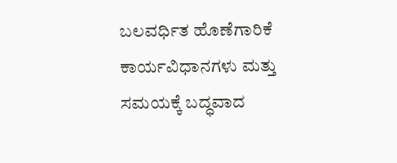ಬಲವರ್ಧಿತ ಹೊಣೆಗಾರಿಕೆ ಕಾರ್ಯವಿಧಾನಗಳು ಮತ್ತು ಸಮಯಕ್ಕೆ ಬದ್ಧವಾದ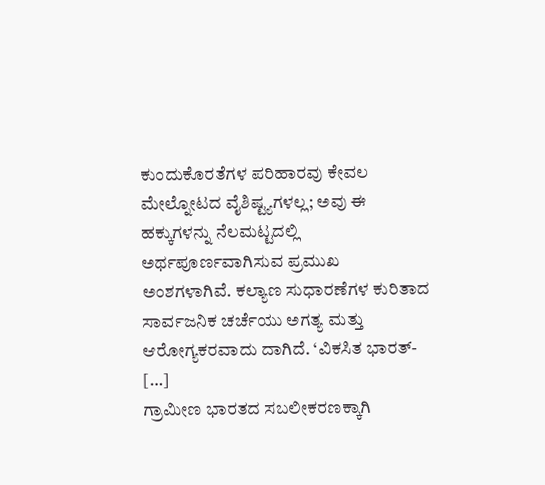ಕುಂದುಕೊರತೆಗಳ ಪರಿಹಾರವು ಕೇವಲ ಮೇಲ್ನೋಟದ ವೈಶಿಷ್ಟ್ಯಗಳಲ್ಲ; ಅವು ಈ ಹಕ್ಕುಗಳನ್ನು ನೆಲಮಟ್ಟದಲ್ಲಿ ಅರ್ಥಪೂರ್ಣವಾಗಿಸುವ ಪ್ರಮುಖ ಅಂಶಗಳಾಗಿವೆ. ಕಲ್ಯಾಣ ಸುಧಾರಣೆಗಳ ಕುರಿತಾದ ಸಾರ್ವಜನಿಕ ಚರ್ಚೆಯು ಅಗತ್ಯ ಮತ್ತು ಆರೋಗ್ಯಕರವಾದು ದಾಗಿದೆ. ‘ವಿಕಸಿತ ಭಾರತ್- […]
ಗ್ರಾಮೀಣ ಭಾರತದ ಸಬಲೀಕರಣಕ್ಕಾಗಿ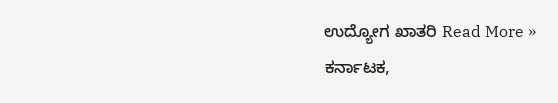ಉದ್ಯೋಗ ಖಾತರಿ Read More »
ಕರ್ನಾಟಕ,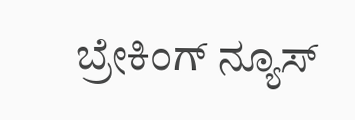ಬ್ರೇಕಿಂಗ್ ನ್ಯೂಸ್